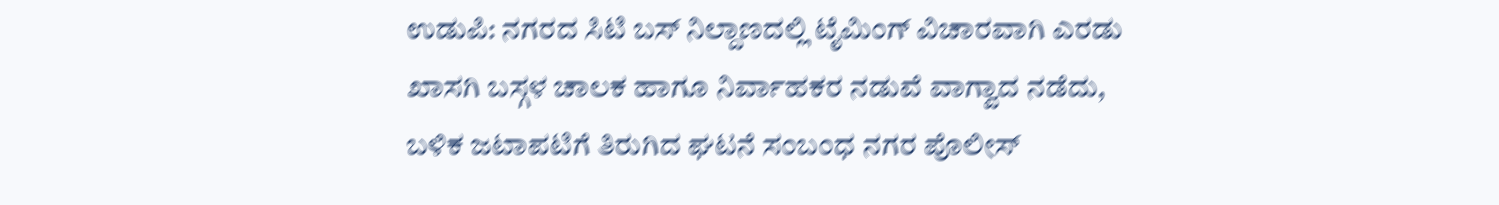ಉಡುಪಿ: ನಗರದ ಸಿಟಿ ಬಸ್ ನಿಲ್ದಾಣದಲ್ಲಿ ಟೈಮಿಂಗ್ ವಿಚಾರವಾಗಿ ಎರಡು ಖಾಸಗಿ ಬಸ್ಗಳ ಚಾಲಕ ಹಾಗೂ ನಿರ್ವಾಹಕರ ನಡುವೆ ವಾಗ್ವಾದ ನಡೆದು, ಬಳಿಕ ಜಟಾಪಟಿಗೆ ತಿರುಗಿದ ಘಟನೆ ಸಂಬಂಧ ನಗರ ಪೊಲೀಸ್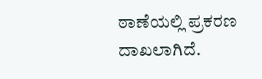ಠಾಣೆಯಲ್ಲಿ ಪ್ರಕರಣ ದಾಖಲಾಗಿದೆ.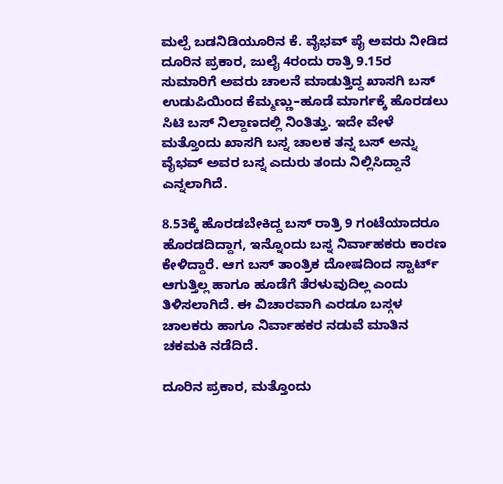ಮಲ್ಪೆ ಬಡನಿಡಿಯೂರಿನ ಕೆ. ವೈಭವ್ ಪೈ ಅವರು ನೀಡಿದ ದೂರಿನ ಪ್ರಕಾರ, ಜುಲೈ 4ರಂದು ರಾತ್ರಿ 9.15ರ ಸುಮಾರಿಗೆ ಅವರು ಚಾಲನೆ ಮಾಡುತ್ತಿದ್ದ ಖಾಸಗಿ ಬಸ್ ಉಡುಪಿಯಿಂದ ಕೆಮ್ಮಣ್ಣು–ಹೂಡೆ ಮಾರ್ಗಕ್ಕೆ ಹೊರಡಲು ಸಿಟಿ ಬಸ್ ನಿಲ್ದಾಣದಲ್ಲಿ ನಿಂತಿತ್ತು. ಇದೇ ವೇಳೆ ಮತ್ತೊಂದು ಖಾಸಗಿ ಬಸ್ನ ಚಾಲಕ ತನ್ನ ಬಸ್ ಅನ್ನು ವೈಭವ್ ಅವರ ಬಸ್ನ ಎದುರು ತಂದು ನಿಲ್ಲಿಸಿದ್ದಾನೆ ಎನ್ನಲಾಗಿದೆ.

8.53ಕ್ಕೆ ಹೊರಡಬೇಕಿದ್ದ ಬಸ್ ರಾತ್ರಿ 9 ಗಂಟೆಯಾದರೂ ಹೊರಡದಿದ್ದಾಗ, ಇನ್ನೊಂದು ಬಸ್ನ ನಿರ್ವಾಹಕರು ಕಾರಣ ಕೇಳಿದ್ದಾರೆ. ಆಗ ಬಸ್ ತಾಂತ್ರಿಕ ದೋಷದಿಂದ ಸ್ಟಾರ್ಟ್ ಆಗುತ್ತಿಲ್ಲ ಹಾಗೂ ಹೂಡೆಗೆ ತೆರಳುವುದಿಲ್ಲ ಎಂದು ತಿಳಿಸಲಾಗಿದೆ. ಈ ವಿಚಾರವಾಗಿ ಎರಡೂ ಬಸ್ಗಳ ಚಾಲಕರು ಹಾಗೂ ನಿರ್ವಾಹಕರ ನಡುವೆ ಮಾತಿನ ಚಕಮಕಿ ನಡೆದಿದೆ.

ದೂರಿನ ಪ್ರಕಾರ, ಮತ್ತೊಂದು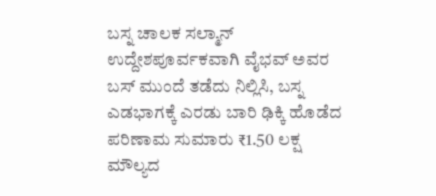ಬಸ್ನ ಚಾಲಕ ಸಲ್ಮಾನ್ ಉದ್ದೇಶಪೂರ್ವಕವಾಗಿ ವೈಭವ್ ಅವರ ಬಸ್ ಮುಂದೆ ತಡೆದು ನಿಲ್ಲಿಸಿ, ಬಸ್ನ ಎಡಭಾಗಕ್ಕೆ ಎರಡು ಬಾರಿ ಢಿಕ್ಕಿ ಹೊಡೆದ ಪರಿಣಾಮ ಸುಮಾರು ₹1.50 ಲಕ್ಷ ಮೌಲ್ಯದ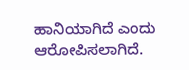ಹಾನಿಯಾಗಿದೆ ಎಂದು ಆರೋಪಿಸಲಾಗಿದೆ.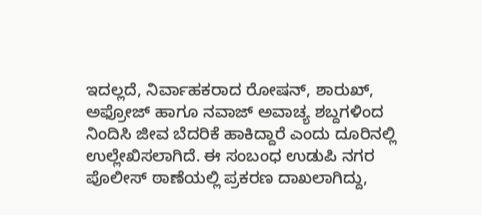ಇದಲ್ಲದೆ, ನಿರ್ವಾಹಕರಾದ ರೋಷನ್, ಶಾರುಖ್, ಅಫ್ರೋಜ್ ಹಾಗೂ ನವಾಜ್ ಅವಾಚ್ಯ ಶಬ್ದಗಳಿಂದ ನಿಂದಿಸಿ ಜೀವ ಬೆದರಿಕೆ ಹಾಕಿದ್ದಾರೆ ಎಂದು ದೂರಿನಲ್ಲಿ ಉಲ್ಲೇಖಿಸಲಾಗಿದೆ. ಈ ಸಂಬಂಧ ಉಡುಪಿ ನಗರ ಪೊಲೀಸ್ ಠಾಣೆಯಲ್ಲಿ ಪ್ರಕರಣ ದಾಖಲಾಗಿದ್ದು,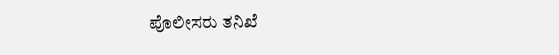ಪೊಲೀಸರು ತನಿಖೆ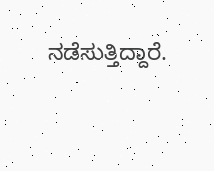ನಡೆಸುತ್ತಿದ್ದಾರೆ.